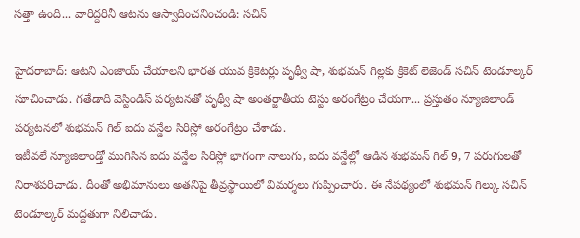సత్తా ఉంది... వారిద్దరినీ ఆటను ఆస్వాదించనించండి: సచిన్

హైదరాబాద్: ఆటని ఎంజాయ్ చేయాలని భారత యువ క్రికెటర్లు పృథ్వీ షా, శుభమన్ గిల్లకు క్రికెట్ లెజెండ్ సచిన్ టెండూల్కర్ సూచించాడు. గతేడాది వెస్టిండిస్ పర్యటనతో పృథ్వీ షా అంతర్జాతీయ టెస్టు అరంగేట్రం చేయగా... ప్రస్తుతం న్యూజిలాండ్ పర్యటనలో శుభమన్ గిల్ ఐదు వన్డేల సిరిస్లో అరంగేట్రం చేశాడు.
ఇటీవలే న్యూజిలాండ్తో ముగిసిన ఐదు వన్డేల సిరిస్లో భాగంగా నాలుగు, ఐదు వన్డేల్లో ఆడిన శుభమన్ గిల్ 9, 7 పరుగులతో నిరాశపరిచాడు. దీంతో అభిమానులు అతనిపై తీవ్రస్థాయిలో విమర్శలు గుప్పించారు. ఈ నేపథ్యంలో శుభమన్ గిల్కు సచిన్ టెండూల్కర్ మద్దతుగా నిలిచాడు.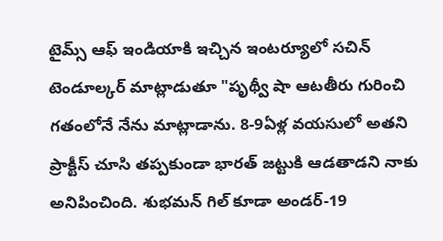టైమ్స్ ఆఫ్ ఇండియాకి ఇచ్చిన ఇంటర్యూలో సచిన్ టెండూల్కర్ మాట్లాడుతూ "పృథ్వీ షా ఆటతీరు గురించి గతంలోనే నేను మాట్లాడాను. 8-9ఏళ్ల వయసులో అతని ప్రాక్టీస్ చూసి తప్పకుండా భారత్ జట్టుకి ఆడతాడని నాకు అనిపించింది. శుభమన్ గిల్ కూడా అండర్-19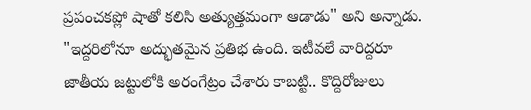ప్రపంచకప్లో షాతో కలిసి అత్యుత్తమంగా ఆడాడు" అని అన్నాడు.
"ఇద్దరిలోనూ అద్భుతమైన ప్రతిభ ఉంది. ఇటీవలే వారిద్దరూ జాతీయ జట్టులోకి అరంగేట్రం చేశారు కాబట్టి.. కొద్దిరోజులు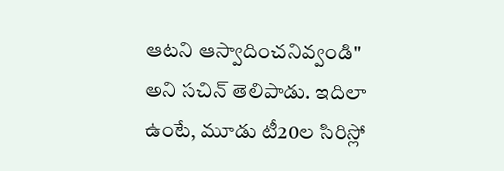ఆటని ఆస్వాదించనివ్వండి" అని సచిన్ తెలిపాడు. ఇదిలా ఉంటే, మూడు టీ20ల సిరిస్లో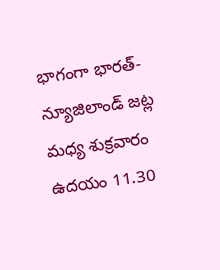భాగంగా భారత్-న్యూజిలాండ్ జట్ల మధ్య శుక్రవారం ఉదయం 11.30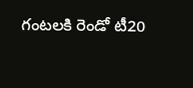గంటలకి రెండో టీ20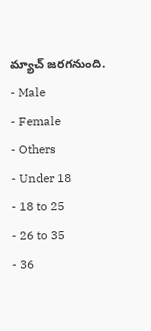మ్యాచ్ జరగనుంది.
- Male
- Female
- Others
- Under 18
- 18 to 25
- 26 to 35
- 36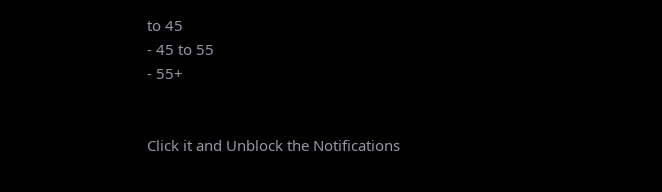to 45
- 45 to 55
- 55+


Click it and Unblock the Notifications